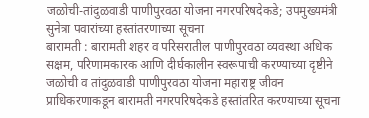जळोची-तांदुळवाडी पाणीपुरवठा योजना नगरपरिषदेकडे; उपमुख्यमंत्री सुनेत्रा पवारांच्या हस्तांतरणाच्या सूचना
बारामती : बारामती शहर व परिसरातील पाणीपुरवठा व्यवस्था अधिक सक्षम, परिणामकारक आणि दीर्घकालीन स्वरूपाची करण्याच्या दृष्टीने जळोची व तांदुळवाडी पाणीपुरवठा योजना महाराष्ट्र जीवन प्राधिकरणाकडून बारामती नगरपरिषदेकडे हस्तांतरित करण्याच्या सूचना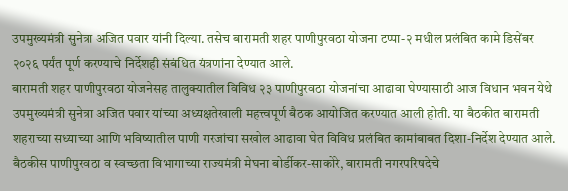उपमुख्यमंत्री सुनेत्रा अजित पवार यांनी दिल्या. तसेच बारामती शहर पाणीपुरवठा योजना टप्पा-२ मधील प्रलंबित कामे डिसेंबर २०२६ पर्यंत पूर्ण करण्याचे निर्देशही संबंधित यंत्रणांना देण्यात आले.
बारामती शहर पाणीपुरवठा योजनेसह तालुक्यातील विविध २३ पाणीपुरवठा योजनांचा आढावा घेण्यासाठी आज विधान भवन येथे उपमुख्यमंत्री सुनेत्रा अजित पवार यांच्या अध्यक्षतेखाली महत्त्वपूर्ण बैठक आयोजित करण्यात आली होती. या बैठकीत बारामती शहराच्या सध्याच्या आणि भविष्यातील पाणी गरजांचा सखोल आढावा घेत विविध प्रलंबित कामांबाबत दिशा-निर्देश देण्यात आले.
बैठकीस पाणीपुरवठा व स्वच्छता विभागाच्या राज्यमंत्री मेघना बोर्डीकर-साकोरे, बारामती नगरपरिषदेचे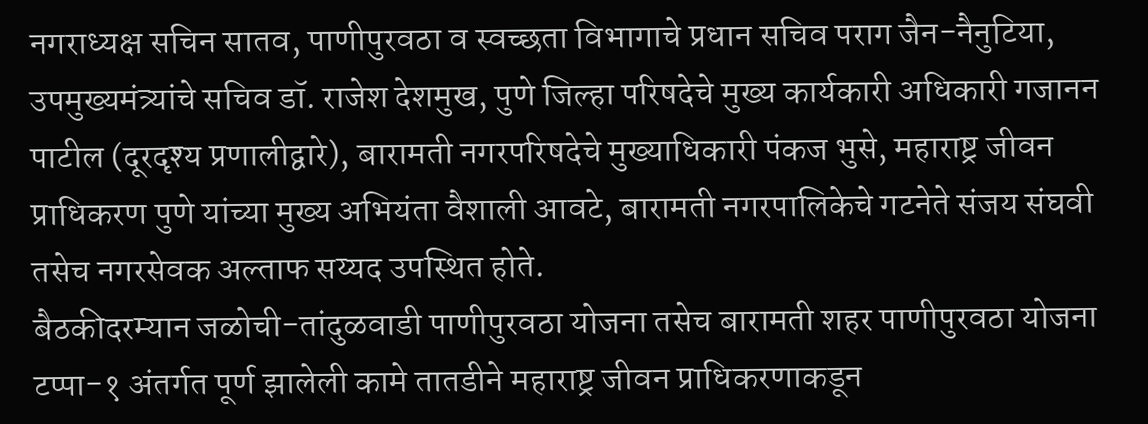नगराध्यक्ष सचिन सातव, पाणीपुरवठा व स्वच्छता विभागाचे प्रधान सचिव पराग जैन-नैनुटिया, उपमुख्यमंत्र्यांचे सचिव डॉ. राजेश देशमुख, पुणे जिल्हा परिषदेचे मुख्य कार्यकारी अधिकारी गजानन पाटील (दूरदृश्य प्रणालीद्वारे), बारामती नगरपरिषदेचे मुख्याधिकारी पंकज भुसे, महाराष्ट्र जीवन प्राधिकरण पुणे यांच्या मुख्य अभियंता वैशाली आवटे, बारामती नगरपालिकेचे गटनेते संजय संघवी तसेच नगरसेवक अल्ताफ सय्यद उपस्थित होते.
बैठकीदरम्यान जळोची-तांदुळवाडी पाणीपुरवठा योजना तसेच बारामती शहर पाणीपुरवठा योजना टप्पा-१ अंतर्गत पूर्ण झालेली कामे तातडीने महाराष्ट्र जीवन प्राधिकरणाकडून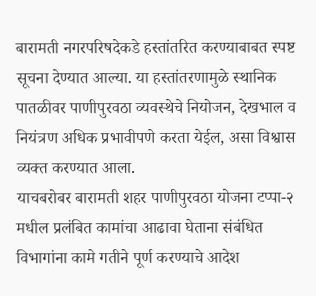बारामती नगरपरिषदेकडे हस्तांतरित करण्याबाबत स्पष्ट सूचना देण्यात आल्या. या हस्तांतरणामुळे स्थानिक पातळीवर पाणीपुरवठा व्यवस्थेचे नियोजन, देखभाल व नियंत्रण अधिक प्रभावीपणे करता येईल, असा विश्वास व्यक्त करण्यात आला.
याचबरोबर बारामती शहर पाणीपुरवठा योजना टप्पा-२ मधील प्रलंबित कामांचा आढावा घेताना संबंधित विभागांना कामे गतीने पूर्ण करण्याचे आदेश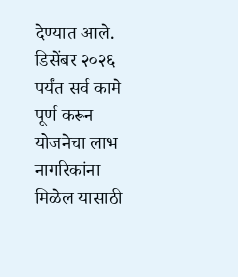देण्यात आले. डिसेंबर २०२६ पर्यंत सर्व कामे पूर्ण करून योजनेचा लाभ नागरिकांना मिळेल यासाठी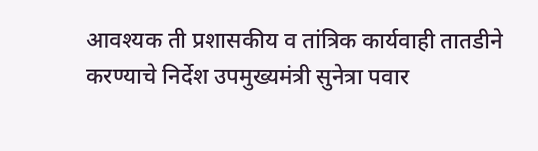आवश्यक ती प्रशासकीय व तांत्रिक कार्यवाही तातडीने करण्याचे निर्देश उपमुख्यमंत्री सुनेत्रा पवार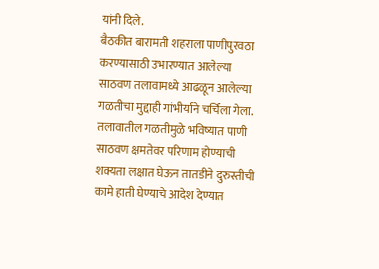यांनी दिले.
बैठकीत बारामती शहराला पाणीपुरवठा करण्यासाठी उभारण्यात आलेल्या साठवण तलावामध्ये आढळून आलेल्या गळतीचा मुद्दाही गांभीर्याने चर्चिला गेला. तलावातील गळतीमुळे भविष्यात पाणी साठवण क्षमतेवर परिणाम होण्याची शक्यता लक्षात घेऊन तातडीने दुरुस्तीची कामे हाती घेण्याचे आदेश देण्यात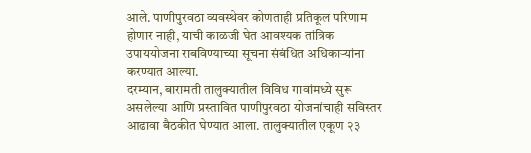आले. पाणीपुरवठा व्यवस्थेवर कोणताही प्रतिकूल परिणाम होणार नाही, याची काळजी घेत आवश्यक तांत्रिक उपाययोजना राबविण्याच्या सूचना संबंधित अधिकाऱ्यांना करण्यात आल्या.
दरम्यान, बारामती तालुक्यातील विविध गावांमध्ये सुरू असलेल्या आणि प्रस्तावित पाणीपुरवठा योजनांचाही सविस्तर आढावा बैठकीत घेण्यात आला. तालुक्यातील एकूण २३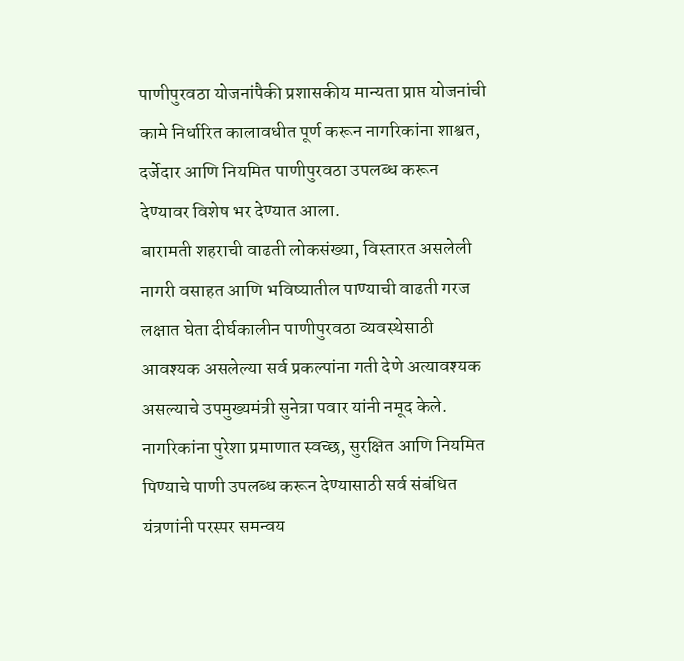पाणीपुरवठा योजनांपैकी प्रशासकीय मान्यता प्राप्त योजनांची कामे निर्धारित कालावधीत पूर्ण करून नागरिकांना शाश्वत, दर्जेदार आणि नियमित पाणीपुरवठा उपलब्ध करून देण्यावर विशेष भर देण्यात आला.
बारामती शहराची वाढती लोकसंख्या, विस्तारत असलेली नागरी वसाहत आणि भविष्यातील पाण्याची वाढती गरज लक्षात घेता दीर्घकालीन पाणीपुरवठा व्यवस्थेसाठी आवश्यक असलेल्या सर्व प्रकल्पांना गती देणे अत्यावश्यक असल्याचे उपमुख्यमंत्री सुनेत्रा पवार यांनी नमूद केले. नागरिकांना पुरेशा प्रमाणात स्वच्छ, सुरक्षित आणि नियमित पिण्याचे पाणी उपलब्ध करून देण्यासाठी सर्व संबंधित यंत्रणांनी परस्पर समन्वय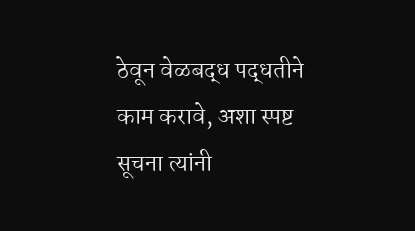ठेवून वेळबद्ध पद्धतीने काम करावे, अशा स्पष्ट सूचना त्यांनी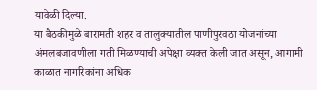यावेळी दिल्या.
या बैठकीमुळे बारामती शहर व तालुक्यातील पाणीपुरवठा योजनांच्या अंमलबजावणीला गती मिळण्याची अपेक्षा व्यक्त केली जात असून, आगामी काळात नागरिकांना अधिक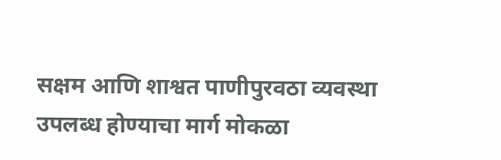सक्षम आणि शाश्वत पाणीपुरवठा व्यवस्था उपलब्ध होण्याचा मार्ग मोकळा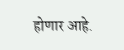होणार आहे.